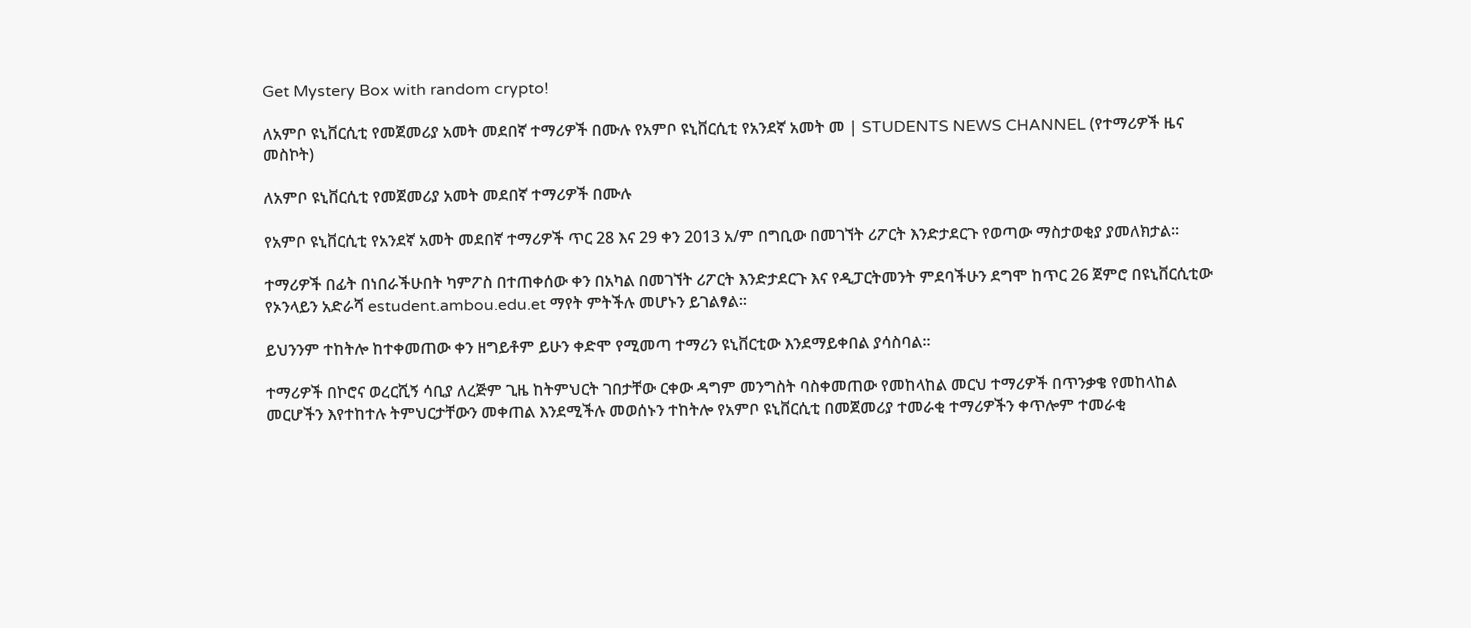Get Mystery Box with random crypto!

ለአምቦ ዩኒቨርሲቲ የመጀመሪያ አመት መደበኛ ተማሪዎች በሙሉ የአምቦ ዩኒቨርሲቲ የአንደኛ አመት መ | STUDENTS NEWS CHANNEL (የተማሪዎች ዜና መስኮት)

ለአምቦ ዩኒቨርሲቲ የመጀመሪያ አመት መደበኛ ተማሪዎች በሙሉ

የአምቦ ዩኒቨርሲቲ የአንደኛ አመት መደበኛ ተማሪዎች ጥር 28 እና 29 ቀን 2013 አ/ም በግቢው በመገኘት ሪፖርት እንድታደርጉ የወጣው ማስታወቂያ ያመለክታል።

ተማሪዎች በፊት በነበራችሁበት ካምፖስ በተጠቀሰው ቀን በአካል በመገኘት ሪፖርት እንድታደርጉ እና የዲፓርትመንት ምደባችሁን ደግሞ ከጥር 26 ጀምሮ በዩኒቨርሲቲው የኦንላይን አድራሻ estudent.ambou.edu.et ማየት ምትችሉ መሆኑን ይገልፃል።

ይህንንም ተከትሎ ከተቀመጠው ቀን ዘግይቶም ይሁን ቀድሞ የሚመጣ ተማሪን ዩኒቨርቲው እንደማይቀበል ያሳስባል።

ተማሪዎች በኮሮና ወረርሺኝ ሳቢያ ለረጅም ጊዜ ከትምህርት ገበታቸው ርቀው ዳግም መንግስት ባስቀመጠው የመከላከል መርህ ተማሪዎች በጥንቃቄ የመከላከል መርሆችን እየተከተሉ ትምህርታቸውን መቀጠል እንደሚችሉ መወሰኑን ተከትሎ የአምቦ ዩኒቨርሲቲ በመጀመሪያ ተመራቂ ተማሪዎችን ቀጥሎም ተመራቂ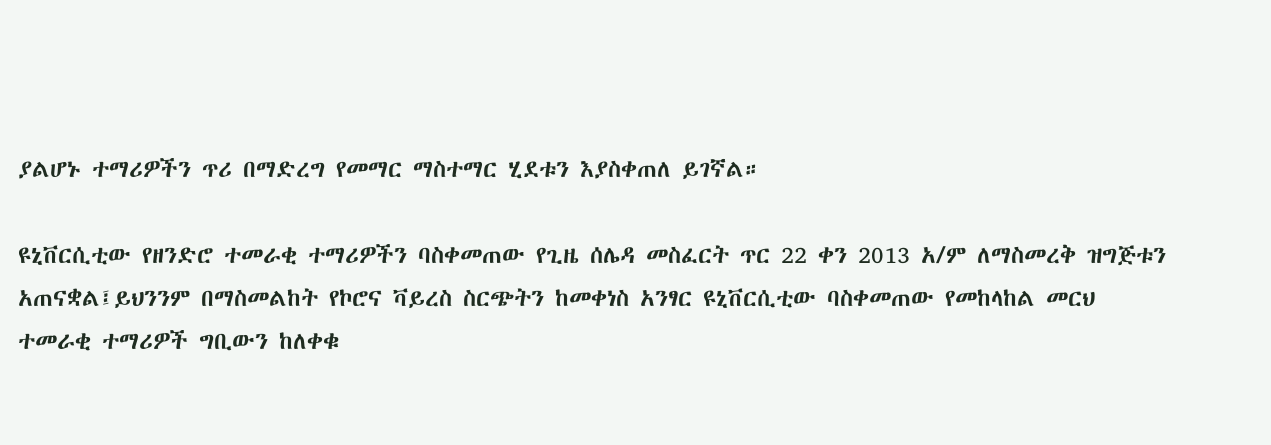ያልሆኑ ተማሪዎችን ጥሪ በማድረግ የመማር ማስተማር ሂደቱን እያስቀጠለ ይገኛል።

ዩኒቨርሲቲው የዘንድሮ ተመራቂ ተማሪዎችን ባስቀመጠው የጊዜ ሰሌዳ መስፈርት ጥር 22 ቀን 2013 አ/ም ለማስመረቅ ዝግጅቱን አጠናቋል፤ይህንንም በማስመልከት የኮሮና ቫይረስ ስርጭትን ከመቀነስ አንፃር ዩኒቨርሲቲው ባስቀመጠው የመከላከል መርህ ተመራቂ ተማሪዎች ግቢውን ከለቀቁ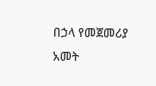በኃላ የመጀመሪያ አመት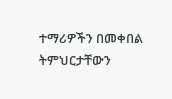ተማሪዎችን በመቀበል ትምህርታቸውን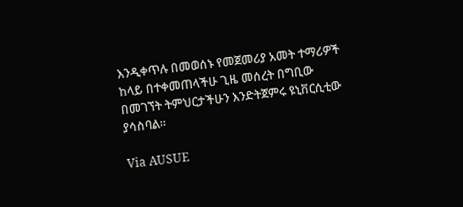እንዲቀጥሉ በመወሰኑ የመጀመሪያ አመት ተማሪዎች ከላይ በተቀመጠላችሁ ጊዜ መሰረት በግቢው በመገኘት ትምህርታችሁን እንድትጀምሩ ዩኒቨርሲቲው ያሳስባል።

Via AUSUE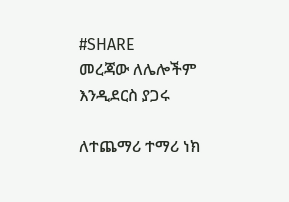#SHARE
መረጃው ለሌሎችም እንዲደርስ ያጋሩ

ለተጨማሪ ተማሪ ነክ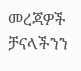መረጃዎች ቻናላችንን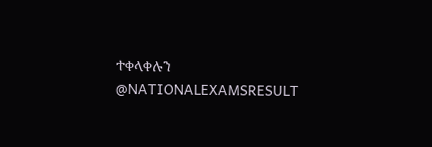ተቀላቀሉን
@NATIONALEXAMSRESULT